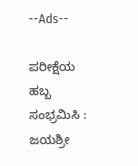--Ads--

ಪರೀಕ್ಷೆಯ ಹಬ್ಬ ಸಂಭ್ರಮಿಸಿ : ಜಯಶ್ರೀ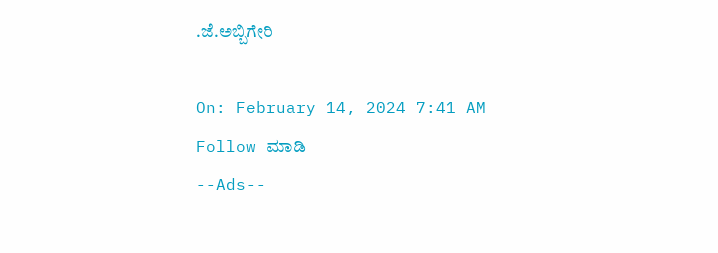.ಜೆ.ಅಬ್ಬಿಗೇರಿ

On: February 14, 2024 7:41 AM
Follow ಮಾಡಿ
--Ads--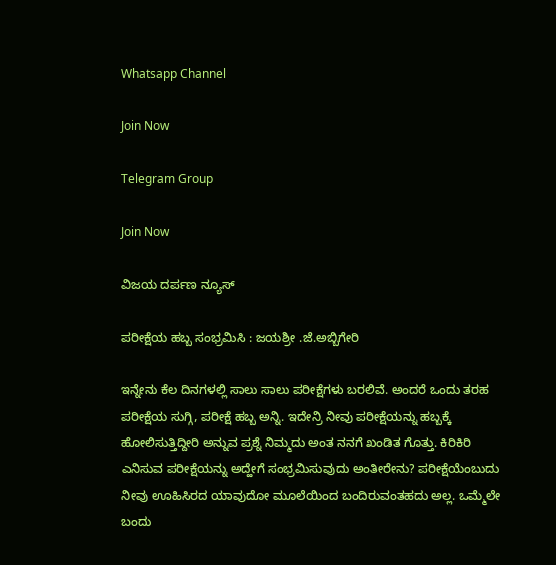Whatsapp Channel

Join Now

Telegram Group

Join Now

ವಿಜಯ ದರ್ಪಣ ನ್ಯೂಸ್

ಪರೀಕ್ಷೆಯ ಹಬ್ಬ ಸಂಭ್ರಮಿಸಿ : ಜಯಶ್ರೀ .ಜೆ.ಅಬ್ಬಿಗೇರಿ

ಇನ್ನೇನು ಕೆಲ ದಿನಗಳಲ್ಲಿ ಸಾಲು ಸಾಲು ಪರೀಕ್ಷೆಗಳು ಬರಲಿವೆ. ಅಂದರೆ ಒಂದು ತರಹ ಪರೀಕ್ಷೆಯ ಸುಗ್ಗಿ, ಪರೀಕ್ಷೆ ಹಬ್ಬ ಅನ್ನಿ. ಇದೇನ್ರಿ ನೀವು ಪರೀಕ್ಷೆಯನ್ನು ಹಬ್ಬಕ್ಕೆ ಹೋಲಿಸುತ್ತಿದ್ದೀರಿ ಅನ್ನುವ ಪ್ರಶ್ನೆ ನಿಮ್ಮದು ಅಂತ ನನಗೆ ಖಂಡಿತ ಗೊತ್ತು. ಕಿರಿಕಿರಿ ಎನಿಸುವ ಪರೀಕ್ಷೆಯನ್ನು ಅದ್ಹೇಗೆ ಸಂಭ್ರಮಿಸುವುದು ಅಂತೀರೇನು? ಪರೀಕ್ಷೆಯೆಂಬುದು ನೀವು ಊಹಿಸಿರದ ಯಾವುದೋ ಮೂಲೆಯಿಂದ ಬಂದಿರುವಂತಹದು ಅಲ್ಲ. ಒಮ್ಮೆಲೇ ಬಂದು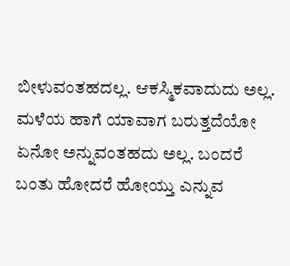ಬೀಳುವಂತಹದಲ್ಲ. ಆಕಸ್ಮಿಕವಾದುದು ಅಲ್ಲ. ಮಳೆಯ ಹಾಗೆ ಯಾವಾಗ ಬರುತ್ತದೆಯೋ ಏನೋ ಅನ್ನುವಂತಹದು ಅಲ್ಲ. ಬಂದರೆ ಬಂತು ಹೋದರೆ ಹೋಯ್ತು ಎನ್ನುವ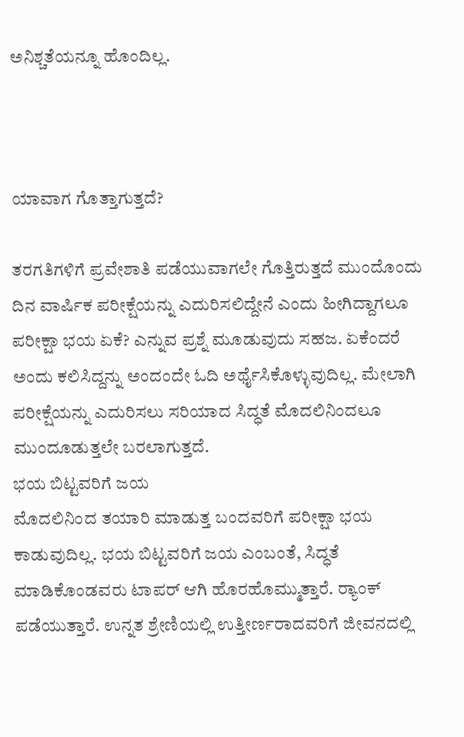ಅನಿಶ್ಚತೆಯನ್ನೂ ಹೊಂದಿಲ್ಲ.



ಯಾವಾಗ ಗೊತ್ತಾಗುತ್ತದೆ?

ತರಗತಿಗಳಿಗೆ ಪ್ರವೇಶಾತಿ ಪಡೆಯುವಾಗಲೇ ಗೊತ್ತಿರುತ್ತದೆ ಮುಂದೊಂದು ದಿನ ವಾರ್ಷಿಕ ಪರೀಕ್ಷೆಯನ್ನು ಎದುರಿಸಲಿದ್ದೇನೆ ಎಂದು ಹೀಗಿದ್ದಾಗಲೂ ಪರೀಕ್ಷಾ ಭಯ ಏಕೆ? ಎನ್ನುವ ಪ್ರಶ್ನೆ ಮೂಡುವುದು ಸಹಜ. ಏಕೆಂದರೆ ಅಂದು ಕಲಿಸಿದ್ದನ್ನು ಅಂದಂದೇ ಓದಿ ಅರ್ಥೈಸಿಕೊಳ್ಳುವುದಿಲ್ಲ. ಮೇಲಾಗಿ ಪರೀಕ್ಷೆಯನ್ನು ಎದುರಿಸಲು ಸರಿಯಾದ ಸಿದ್ಧತೆ ಮೊದಲಿನಿಂದಲೂ ಮುಂದೂಡುತ್ತಲೇ ಬರಲಾಗುತ್ತದೆ.
ಭಯ ಬಿಟ್ಟವರಿಗೆ ಜಯ
ಮೊದಲಿನಿಂದ ತಯಾರಿ ಮಾಡುತ್ತ ಬಂದವರಿಗೆ ಪರೀಕ್ಷಾ ಭಯ ಕಾಡುವುದಿಲ್ಲ. ಭಯ ಬಿಟ್ಟವರಿಗೆ ಜಯ ಎಂಬಂತೆ, ಸಿದ್ಧತೆ ಮಾಡಿಕೊಂಡವರು ಟಾಪರ್ ಆಗಿ ಹೊರಹೊಮ್ಮುತ್ತಾರೆ. ರ‍್ಯಾಂಕ್ ಪಡೆಯುತ್ತಾರೆ. ಉನ್ನತ ಶ್ರೇಣಿಯಲ್ಲಿ ಉತ್ತೀರ್ಣರಾದವರಿಗೆ ಜೀವನದಲ್ಲಿ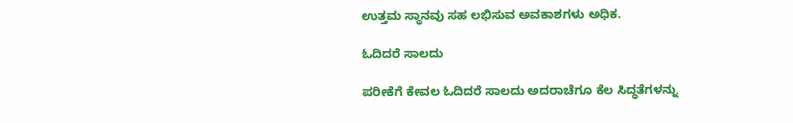ಉತ್ತಮ ಸ್ಥಾನವು ಸಹ ಲಭಿಸುವ ಅವಕಾಶಗಳು ಅಧಿಕ.

ಓದಿದರೆ ಸಾಲದು

ಪರೀಕೆಗೆ ಕೇವಲ ಓದಿದರೆ ಸಾಲದು ಅದರಾಚೆಗೂ ಕೆಲ ಸಿದ್ಧತೆಗಳನ್ನು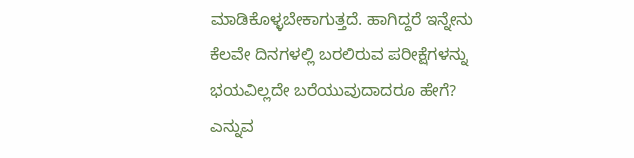ಮಾಡಿಕೊಳ್ಳಬೇಕಾಗುತ್ತದೆ. ಹಾಗಿದ್ದರೆ ಇನ್ನೇನು ಕೆಲವೇ ದಿನಗಳಲ್ಲಿ ಬರಲಿರುವ ಪರೀಕ್ಷೆಗಳನ್ನು ಭಯವಿಲ್ಲದೇ ಬರೆಯುವುದಾದರೂ ಹೇಗೆ? ಎನ್ನುವ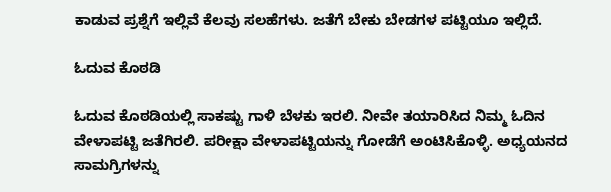ಕಾಡುವ ಪ್ರಶ್ನೆಗೆ ಇಲ್ಲಿವೆ ಕೆಲವು ಸಲಹೆಗಳು. ಜತೆಗೆ ಬೇಕು ಬೇಡಗಳ ಪಟ್ಟಿಯೂ ಇಲ್ಲಿದೆ.

ಓದುವ ಕೊಠಡಿ

ಓದುವ ಕೊಠಡಿಯಲ್ಲಿ ಸಾಕಷ್ಟು ಗಾಳಿ ಬೆಳಕು ಇರಲಿ. ನೀವೇ ತಯಾರಿಸಿದ ನಿಮ್ಮ ಓದಿನ ವೇಳಾಪಟ್ಟಿ ಜತೆಗಿರಲಿ. ಪರೀಕ್ಷಾ ವೇಳಾಪಟ್ಟಿಯನ್ನು ಗೋಡೆಗೆ ಅಂಟಿಸಿಕೊಳ್ಳಿ. ಅಧ್ಯಯನದ ಸಾಮಗ್ರಿಗಳನ್ನು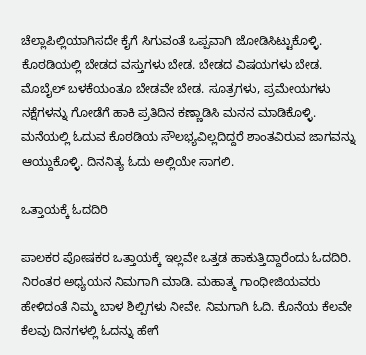ಚೆಲ್ಲಾಪಿಲ್ಲಿಯಾಗಿಸದೇ ಕೈಗೆ ಸಿಗುವಂತೆ ಒಪ್ಪವಾಗಿ ಜೋಡಿಸಿಟ್ಟುಕೊಳ್ಳಿ. ಕೊಠಡಿಯಲ್ಲಿ ಬೇಡದ ವಸ್ತುಗಳು ಬೇಡ. ಬೇಡದ ವಿಷಯಗಳು ಬೇಡ. ಮೊಬೈಲ್ ಬಳಕೆಯಂತೂ ಬೇಡವೇ ಬೇಡ. ಸೂತ್ರಗಳು, ಪ್ರಮೇಯಗಳು ನಕ್ಷೆಗಳನ್ನು ಗೋಡೆಗೆ ಹಾಕಿ ಪ್ರತಿದಿನ ಕಣ್ಣಾಡಿಸಿ ಮನನ ಮಾಡಿಕೊಳ್ಳಿ. ಮನೆಯಲ್ಲಿ ಓದುವ ಕೊಠಡಿಯ ಸೌಲಭ್ಯವಿಲ್ಲದಿದ್ದರೆ ಶಾಂತವಿರುವ ಜಾಗವನ್ನು ಆಯ್ದುಕೊಳ್ಳಿ. ದಿನನಿತ್ಯ ಓದು ಅಲ್ಲಿಯೇ ಸಾಗಲಿ.

ಒತ್ತಾಯಕ್ಕೆ ಓದದಿರಿ

ಪಾಲಕರ ಪೋಷಕರ ಒತ್ತಾಯಕ್ಕೆ ಇಲ್ಲವೇ ಒತ್ತಡ ಹಾಕುತ್ತಿದ್ದಾರೆಂದು ಓದದಿರಿ. ನಿರಂತರ ಅಧ್ಯಯನ ನಿಮಗಾಗಿ ಮಾಡಿ. ಮಹಾತ್ಮ ಗಾಂಧೀಜಿಯವರು ಹೇಳಿದಂತೆ ನಿಮ್ಮ ಬಾಳ ಶಿಲ್ಪಿಗಳು ನೀವೇ. ನಿಮಗಾಗಿ ಓದಿ. ಕೊನೆಯ ಕೆಲವೇ ಕೆಲವು ದಿನಗಳಲ್ಲಿ ಓದನ್ನು ಹೇಗೆ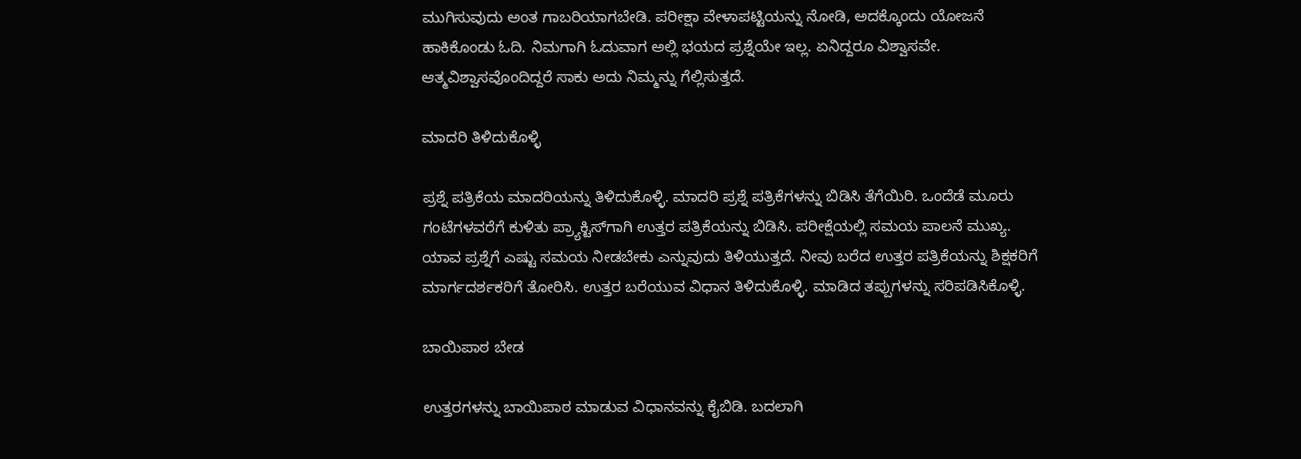ಮುಗಿಸುವುದು ಅಂತ ಗಾಬರಿಯಾಗಬೇಡಿ. ಪರೀಕ್ಷಾ ವೇಳಾಪಟ್ಟಿಯನ್ನು ನೋಡಿ, ಅದಕ್ಕೊಂದು ಯೋಜನೆ ಹಾಕಿಕೊಂಡು ಓದಿ. ನಿಮಗಾಗಿ ಓದುವಾಗ ಅಲ್ಲಿ ಭಯದ ಪ್ರಶ್ನೆಯೇ ಇಲ್ಲ. ಏನಿದ್ದರೂ ವಿಶ್ವಾಸವೇ. ಆತ್ಮವಿಶ್ವಾಸವೊಂದಿದ್ದರೆ ಸಾಕು ಅದು ನಿಮ್ಮನ್ನು ಗೆಲ್ಲಿಸುತ್ತದೆ.

ಮಾದರಿ ತಿಳಿದುಕೊಳ್ಳಿ

ಪ್ರಶ್ನೆ ಪತ್ರಿಕೆಯ ಮಾದರಿಯನ್ನು ತಿಳಿದುಕೊಳ್ಳಿ. ಮಾದರಿ ಪ್ರಶ್ನೆ ಪತ್ರಿಕೆಗಳನ್ನು ಬಿಡಿಸಿ ತೆಗೆಯಿರಿ. ಒಂದೆಡೆ ಮೂರು ಗಂಟೆಗಳವರೆಗೆ ಕುಳಿತು ಪ್ರ್ಯಾಕ್ಟಿಸ್‌ಗಾಗಿ ಉತ್ತರ ಪತ್ರಿಕೆಯನ್ನು ಬಿಡಿಸಿ. ಪರೀಕ್ಷೆಯಲ್ಲಿ ಸಮಯ ಪಾಲನೆ ಮುಖ್ಯ. ಯಾವ ಪ್ರಶ್ನೆಗೆ ಎಷ್ಟು ಸಮಯ ನೀಡಬೇಕು ಎನ್ನುವುದು ತಿಳಿಯುತ್ತದೆ. ನೀವು ಬರೆದ ಉತ್ತರ ಪತ್ರಿಕೆಯನ್ನು ಶಿಕ್ಷಕರಿಗೆ ಮಾರ್ಗದರ್ಶಕರಿಗೆ ತೋರಿಸಿ. ಉತ್ತರ ಬರೆಯುವ ವಿಧಾನ ತಿಳಿದುಕೊಳ್ಳಿ. ಮಾಡಿದ ತಪ್ಪುಗಳನ್ನು ಸರಿಪಡಿಸಿಕೊಳ್ಳಿ.

ಬಾಯಿಪಾಠ ಬೇಡ

ಉತ್ತರಗಳನ್ನು ಬಾಯಿಪಾಠ ಮಾಡುವ ವಿಧಾನವನ್ನು ಕೈಬಿಡಿ. ಬದಲಾಗಿ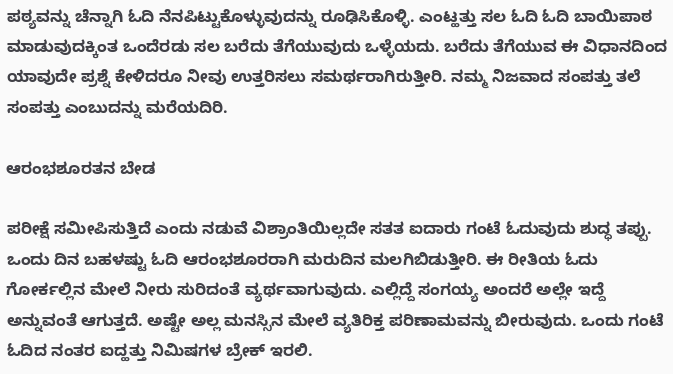ಪಠ್ಯವನ್ನು ಚೆನ್ನಾಗಿ ಓದಿ ನೆನಪಿಟ್ಟುಕೊಳ್ಳುವುದನ್ನು ರೂಢಿಸಿಕೊಳ್ಳಿ. ಎಂಟ್ಹತ್ತು ಸಲ ಓದಿ ಓದಿ ಬಾಯಿಪಾಠ ಮಾಡುವುದಕ್ಕಿಂತ ಒಂದೆರಡು ಸಲ ಬರೆದು ತೆಗೆಯುವುದು ಒಳ್ಳೆಯದು. ಬರೆದು ತೆಗೆಯುವ ಈ ವಿಧಾನದಿಂದ ಯಾವುದೇ ಪ್ರಶ್ನೆ ಕೇಳಿದರೂ ನೀವು ಉತ್ತರಿಸಲು ಸಮರ್ಥರಾಗಿರುತ್ತೀರಿ. ನಮ್ಮ ನಿಜವಾದ ಸಂಪತ್ತು ತಲೆ ಸಂಪತ್ತು ಎಂಬುದನ್ನು ಮರೆಯದಿರಿ.

ಆರಂಭಶೂರತನ ಬೇಡ

ಪರೀಕ್ಷೆ ಸಮೀಪಿಸುತ್ತಿದೆ ಎಂದು ನಡುವೆ ವಿಶ್ರಾಂತಿಯಿಲ್ಲದೇ ಸತತ ಐದಾರು ಗಂಟೆ ಓದುವುದು ಶುದ್ಧ ತಪ್ಪು. ಒಂದು ದಿನ ಬಹಳಷ್ಟು ಓದಿ ಆರಂಭಶೂರರಾಗಿ ಮರುದಿನ ಮಲಗಿಬಿಡುತ್ತೀರಿ. ಈ ರೀತಿಯ ಓದು ಗೋರ್ಕಲ್ಲಿನ ಮೇಲೆ ನೀರು ಸುರಿದಂತೆ ವ್ಯರ್ಥವಾಗುವುದು. ಎಲ್ಲಿದ್ದೆ ಸಂಗಯ್ಯ ಅಂದರೆ ಅಲ್ಲೇ ಇದ್ದೆ ಅನ್ನುವಂತೆ ಆಗುತ್ತದೆ. ಅಷ್ಟೇ ಅಲ್ಲ ಮನಸ್ಸಿನ ಮೇಲೆ ವ್ಯತಿರಿಕ್ತ ಪರಿಣಾಮವನ್ನು ಬೀರುವುದು. ಒಂದು ಗಂಟೆ ಓದಿದ ನಂತರ ಐದ್ಹತ್ತು ನಿಮಿಷಗಳ ಬ್ರೇಕ್ ಇರಲಿ.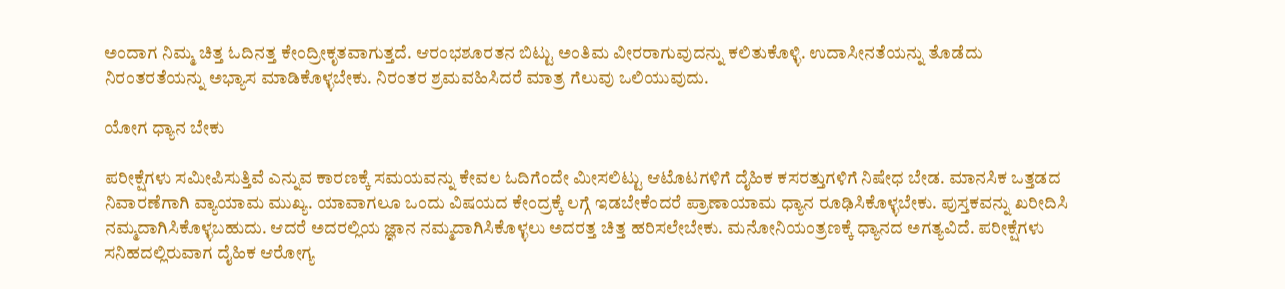ಅಂದಾಗ ನಿಮ್ಮ ಚಿತ್ತ ಓದಿನತ್ತ ಕೇಂದ್ರೀಕೃತವಾಗುತ್ತದೆ. ಆರಂಭಶೂರತನ ಬಿಟ್ಟು ಅಂತಿಮ ವೀರರಾಗುವುದನ್ನು ಕಲಿತುಕೊಳ್ಳಿ. ಉದಾಸೀನತೆಯನ್ನು ತೊಡೆದು ನಿರಂತರತೆಯನ್ನು ಅಭ್ಯಾಸ ಮಾಡಿಕೊಳ್ಳಬೇಕು. ನಿರಂತರ ಶ್ರಮವಹಿಸಿದರೆ ಮಾತ್ರ ಗೆಲುವು ಒಲಿಯುವುದು.

ಯೋಗ ಧ್ಯಾನ ಬೇಕು

ಪರೀಕ್ಷೆಗಳು ಸಮೀಪಿಸುತ್ತಿವೆ ಎನ್ನುವ ಕಾರಣಕ್ಕೆ ಸಮಯವನ್ನು ಕೇವಲ ಓದಿಗೆಂದೇ ಮೀಸಲಿಟ್ಟು ಆಟೊಟಗಳಿಗೆ ದೈಹಿಕ ಕಸರತ್ತುಗಳಿಗೆ ನಿಷೇಧ ಬೇಡ. ಮಾನಸಿಕ ಒತ್ತಡದ ನಿವಾರಣೆಗಾಗಿ ವ್ಯಾಯಾಮ ಮುಖ್ಯ. ಯಾವಾಗಲೂ ಒಂದು ವಿಷಯದ ಕೇಂದ್ರಕ್ಕೆ ಲಗ್ಗೆ ಇಡಬೇಕೆಂದರೆ ಪ್ರಾಣಾಯಾಮ ಧ್ಯಾನ ರೂಢಿಸಿಕೊಳ್ಳಬೇಕು. ಪುಸ್ತಕವನ್ನು ಖರೀದಿಸಿ ನಮ್ಮದಾಗಿಸಿಕೊಳ್ಳಬಹುದು. ಆದರೆ ಅದರಲ್ಲಿಯ ಜ್ಞಾನ ನಮ್ಮದಾಗಿಸಿಕೊಳ್ಳಲು ಅದರತ್ತ ಚಿತ್ತ ಹರಿಸಲೇಬೇಕು. ಮನೋನಿಯಂತ್ರಣಕ್ಕೆ ಧ್ಯಾನದ ಅಗತ್ಯವಿದೆ. ಪರೀಕ್ಷೆಗಳು ಸನಿಹದಲ್ಲಿರುವಾಗ ದೈಹಿಕ ಆರೋಗ್ಯ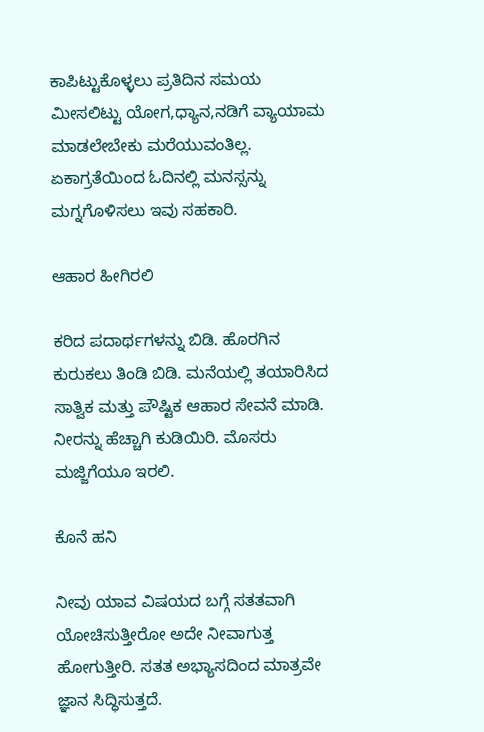ಕಾಪಿಟ್ಟುಕೊಳ್ಳಲು ಪ್ರತಿದಿನ ಸಮಯ ಮೀಸಲಿಟ್ಟು ಯೋಗ,ಧ್ಯಾನ,ನಡಿಗೆ ವ್ಯಾಯಾಮ ಮಾಡಲೇಬೇಕು ಮರೆಯುವಂತಿಲ್ಲ. ಏಕಾಗ್ರತೆಯಿಂದ ಓದಿನಲ್ಲಿ ಮನಸ್ಸನ್ನು ಮಗ್ನಗೊಳಿಸಲು ಇವು ಸಹಕಾರಿ.

ಆಹಾರ ಹೀಗಿರಲಿ

ಕರಿದ ಪದಾರ್ಥಗಳನ್ನು ಬಿಡಿ. ಹೊರಗಿನ ಕುರುಕಲು ತಿಂಡಿ ಬಿಡಿ. ಮನೆಯಲ್ಲಿ ತಯಾರಿಸಿದ ಸಾತ್ವಿಕ ಮತ್ತು ಪೌಷ್ಟಿಕ ಆಹಾರ ಸೇವನೆ ಮಾಡಿ. ನೀರನ್ನು ಹೆಚ್ಚಾಗಿ ಕುಡಿಯಿರಿ. ಮೊಸರು ಮಜ್ಜಿಗೆಯೂ ಇರಲಿ.

ಕೊನೆ ಹನಿ

ನೀವು ಯಾವ ವಿಷಯದ ಬಗ್ಗೆ ಸತತವಾಗಿ ಯೋಚಿಸುತ್ತೀರೋ ಅದೇ ನೀವಾಗುತ್ತ ಹೋಗುತ್ತೀರಿ. ಸತತ ಅಭ್ಯಾಸದಿಂದ ಮಾತ್ರವೇ ಜ್ಞಾನ ಸಿದ್ಧಿಸುತ್ತದೆ.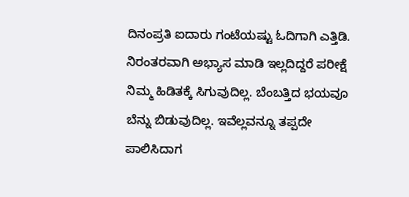ದಿನಂಪ್ರತಿ ಐದಾರು ಗಂಟೆಯಷ್ಟು ಓದಿಗಾಗಿ ಎತ್ತಿಡಿ. ನಿರಂತರವಾಗಿ ಅಭ್ಯಾಸ ಮಾಡಿ ಇಲ್ಲದಿದ್ದರೆ ಪರೀಕ್ಷೆ ನಿಮ್ಮ ಹಿಡಿತಕ್ಕೆ ಸಿಗುವುದಿಲ್ಲ. ಬೆಂಬತ್ತಿದ ಭಯವೂ ಬೆನ್ನು ಬಿಡುವುದಿಲ್ಲ. ಇವೆಲ್ಲವನ್ನೂ ತಪ್ಪದೇ ಪಾಲಿಸಿದಾಗ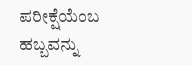ಪರೀಕ್ಷೆಯೆಂಬ ಹಬ್ಬವನ್ನು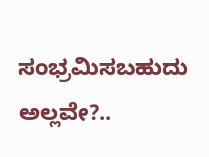ಸಂಭ್ರಮಿಸಬಹುದು ಅಲ್ಲವೇ?..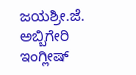ಜಯಶ್ರೀ.ಜೆ. ಅಬ್ಬಿಗೇರಿ
ಇಂಗ್ಲೀಷ್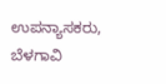ಉಪನ್ಯಾಸಕರು, ಬೆಳಗಾವಿ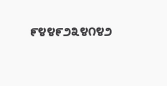೯೪೪೯೨೩೪೧೪೨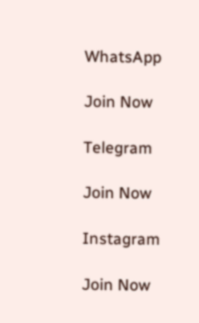WhatsApp

Join Now

Telegram

Join Now

Instagram

Join Now